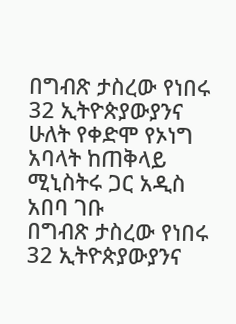በግብጽ ታስረው የነበሩ 32 ኢትዮጵያውያንና ሁለት የቀድሞ የኦነግ አባላት ከጠቅላይ ሚኒስትሩ ጋር አዲስ አበባ ገቡ
በግብጽ ታስረው የነበሩ 32 ኢትዮጵያውያንና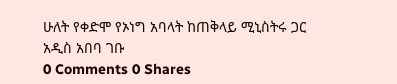ሁለት የቀድሞ የኦነግ አባላት ከጠቅላይ ሚኒስትሩ ጋር አዲስ አበባ ገቡ
0 Comments 0 Shares